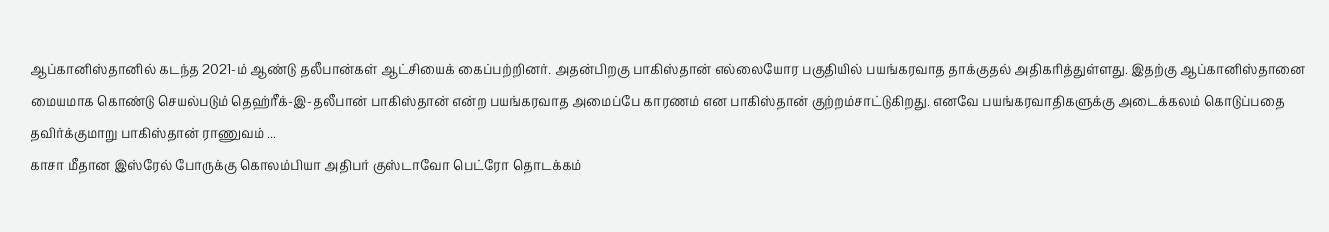ஆப்கானிஸ்தானில் கடந்த 2021-ம் ஆண்டு தலீபான்கள் ஆட்சியைக் கைப்பற்றினர். அதன்பிறகு பாகிஸ்தான் எல்லையோர பகுதியில் பயங்கரவாத தாக்குதல் அதிகரித்துள்ளது. இதற்கு ஆப்கானிஸ்தானை மையமாக கொண்டு செயல்படும் தெஹ்ரீக்-இ-தலீபான் பாகிஸ்தான் என்ற பயங்கரவாத அமைப்பே காரணம் என பாகிஸ்தான் குற்றம்சாட்டுகிறது. எனவே பயங்கரவாதிகளுக்கு அடைக்கலம் கொடுப்பதை தவிர்க்குமாறு பாகிஸ்தான் ராணுவம் ...
காசா மீதான இஸ்ரேல் போருக்கு கொலம்பியா அதிபர் குஸ்டாவோ பெட்ரோ தொடக்கம்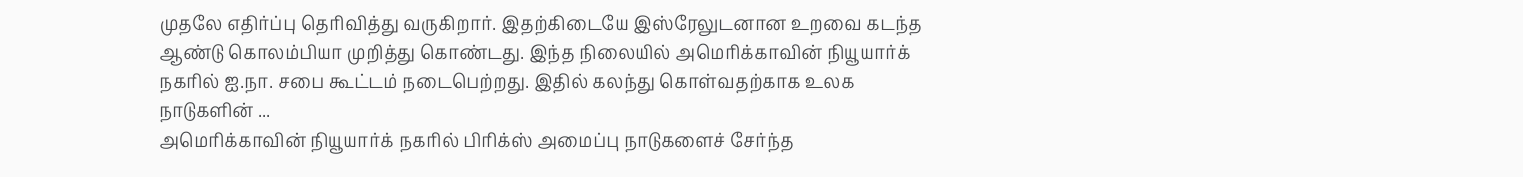முதலே எதிர்ப்பு தெரிவித்து வருகிறார். இதற்கிடையே இஸ்ரேலுடனான உறவை கடந்த ஆண்டு கொலம்பியா முறித்து கொண்டது. இந்த நிலையில் அமெரிக்காவின் நியூயார்க் நகரில் ஐ.நா. சபை கூட்டம் நடைபெற்றது. இதில் கலந்து கொள்வதற்காக உலக நாடுகளின் ...
அமெரிக்காவின் நியூயார்க் நகரில் பிரிக்ஸ் அமைப்பு நாடுகளைச் சேர்ந்த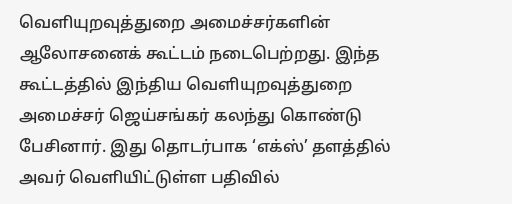வெளியுறவுத்துறை அமைச்சர்களின் ஆலோசனைக் கூட்டம் நடைபெற்றது. இந்த கூட்டத்தில் இந்திய வெளியுறவுத்துறை அமைச்சர் ஜெய்சங்கர் கலந்து கொண்டு பேசினார். இது தொடர்பாக ‘எக்ஸ்’ தளத்தில் அவர் வெளியிட்டுள்ள பதிவில்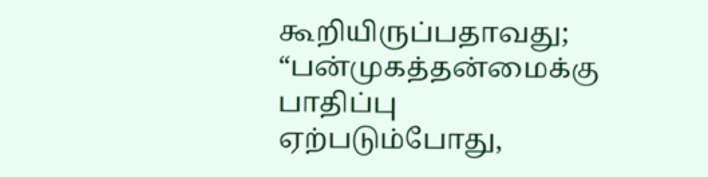கூறியிருப்பதாவது; “பன்முகத்தன்மைக்கு பாதிப்பு ஏற்படும்போது,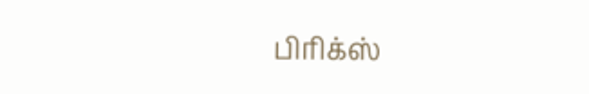பிரிக்ஸ்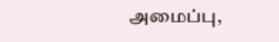அமைப்பு,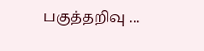பகுத்தறிவு ...